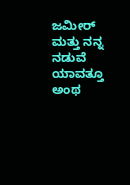ಜಮೀರ್ ಮತ್ತು ನನ್ನ ನಡುವೆ ಯಾವತ್ತೂ ಅಂಥ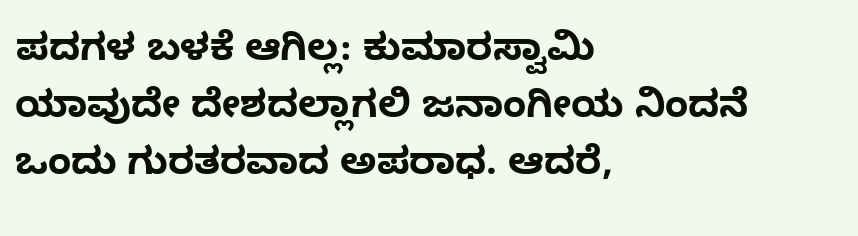ಪದಗಳ ಬಳಕೆ ಆಗಿಲ್ಲ: ಕುಮಾರಸ್ವಾಮಿ
ಯಾವುದೇ ದೇಶದಲ್ಲಾಗಲಿ ಜನಾಂಗೀಯ ನಿಂದನೆ ಒಂದು ಗುರತರವಾದ ಅಪರಾಧ. ಆದರೆ,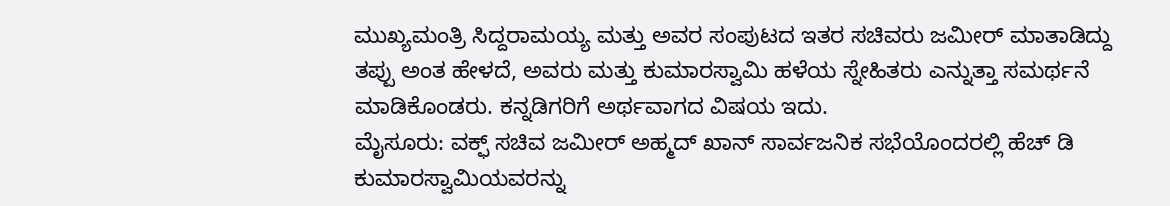ಮುಖ್ಯಮಂತ್ರಿ ಸಿದ್ದರಾಮಯ್ಯ ಮತ್ತು ಅವರ ಸಂಪುಟದ ಇತರ ಸಚಿವರು ಜಮೀರ್ ಮಾತಾಡಿದ್ದು ತಪ್ಪು ಅಂತ ಹೇಳದೆ, ಅವರು ಮತ್ತು ಕುಮಾರಸ್ವಾಮಿ ಹಳೆಯ ಸ್ನೇಹಿತರು ಎನ್ನುತ್ತಾ ಸಮರ್ಥನೆ ಮಾಡಿಕೊಂಡರು. ಕನ್ನಡಿಗರಿಗೆ ಅರ್ಥವಾಗದ ವಿಷಯ ಇದು.
ಮೈಸೂರು: ವಕ್ಫ್ ಸಚಿವ ಜಮೀರ್ ಅಹ್ಮದ್ ಖಾನ್ ಸಾರ್ವಜನಿಕ ಸಭೆಯೊಂದರಲ್ಲಿ ಹೆಚ್ ಡಿ ಕುಮಾರಸ್ವಾಮಿಯವರನ್ನು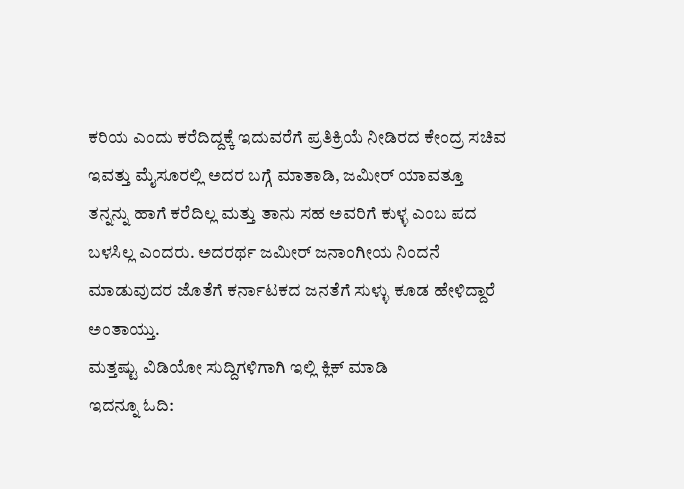ಕರಿಯ ಎಂದು ಕರೆದಿದ್ದಕ್ಕೆ ಇದುವರೆಗೆ ಪ್ರತಿಕ್ರಿಯೆ ನೀಡಿರದ ಕೇಂದ್ರ ಸಚಿವ ಇವತ್ತು ಮೈಸೂರಲ್ಲಿ ಅದರ ಬಗ್ಗೆ ಮಾತಾಡಿ, ಜಮೀರ್ ಯಾವತ್ತೂ ತನ್ನನ್ನು ಹಾಗೆ ಕರೆದಿಲ್ಲ ಮತ್ತು ತಾನು ಸಹ ಅವರಿಗೆ ಕುಳ್ಳ ಎಂಬ ಪದ ಬಳಸಿಲ್ಲ ಎಂದರು. ಅದರರ್ಥ ಜಮೀರ್ ಜನಾಂಗೀಯ ನಿಂದನೆ ಮಾಡುವುದರ ಜೊತೆಗೆ ಕರ್ನಾಟಕದ ಜನತೆಗೆ ಸುಳ್ಳು ಕೂಡ ಹೇಳಿದ್ದಾರೆ ಅಂತಾಯ್ತು.
ಮತ್ತಷ್ಟು ವಿಡಿಯೋ ಸುದ್ದಿಗಳಿಗಾಗಿ ಇಲ್ಲಿ ಕ್ಲಿಕ್ ಮಾಡಿ
ಇದನ್ನೂ ಓದಿ: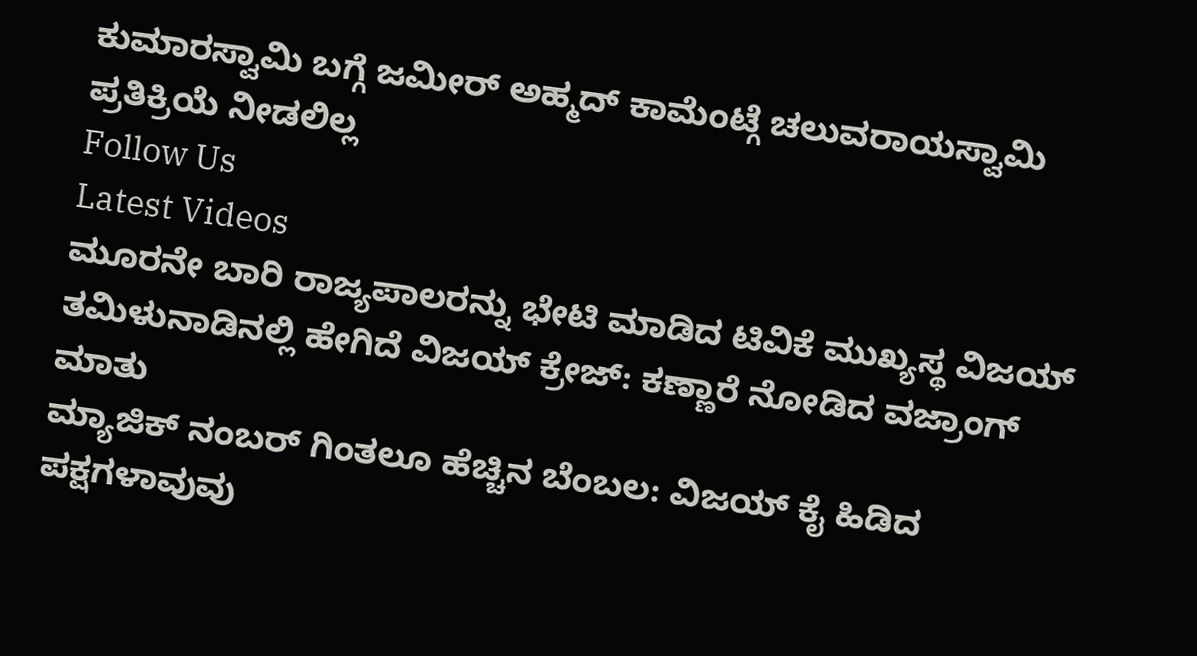ಕುಮಾರಸ್ವಾಮಿ ಬಗ್ಗೆ ಜಮೀರ್ ಅಹ್ಮದ್ ಕಾಮೆಂಟ್ಗೆ ಚಲುವರಾಯಸ್ವಾಮಿ ಪ್ರತಿಕ್ರಿಯೆ ನೀಡಲಿಲ್ಲ
Follow Us
Latest Videos
ಮೂರನೇ ಬಾರಿ ರಾಜ್ಯಪಾಲರನ್ನು ಭೇಟಿ ಮಾಡಿದ ಟಿವಿಕೆ ಮುಖ್ಯಸ್ಥ ವಿಜಯ್
ತಮಿಳುನಾಡಿನಲ್ಲಿ ಹೇಗಿದೆ ವಿಜಯ್ ಕ್ರೇಜ್: ಕಣ್ಣಾರೆ ನೋಡಿದ ವಜ್ರಾಂಗ್ ಮಾತು
ಮ್ಯಾಜಿಕ್ ನಂಬರ್ ಗಿಂತಲೂ ಹೆಚ್ಚಿನ ಬೆಂಬಲ: ವಿಜಯ್ ಕೈ ಹಿಡಿದ ಪಕ್ಷಗಳಾವುವು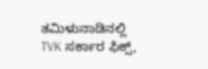ತಮಿಳುನಾಡಿನಲ್ಲಿ TVK ಸರ್ಕಾರ ಫಿಕ್ಸ್,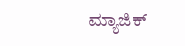ಮ್ಯಾಜಿಕ್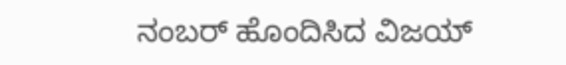ನಂಬರ್ ಹೊಂದಿಸಿದ ವಿಜಯ್